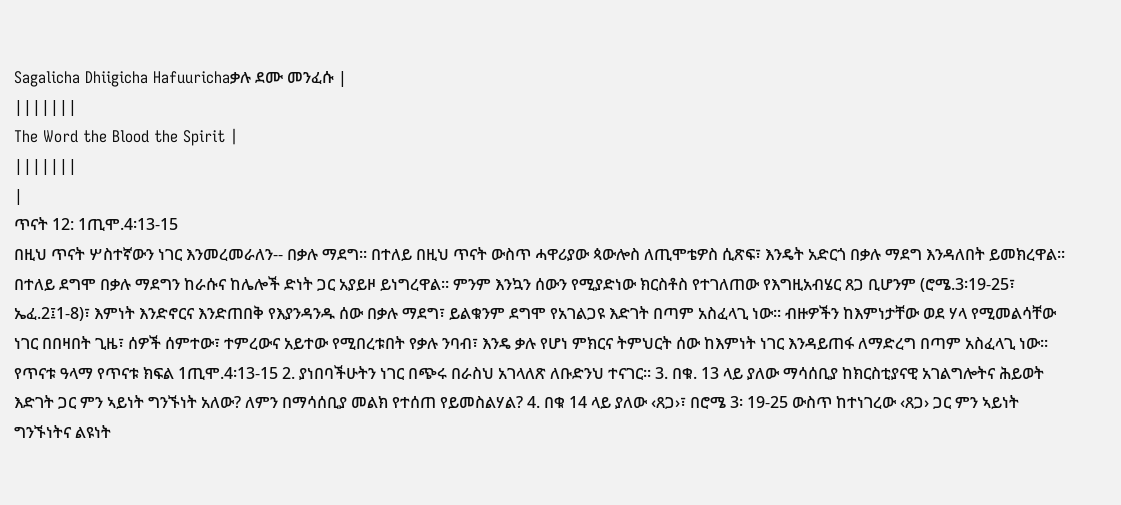Sagalicha Dhiigicha Hafuurichaቃሉ ደሙ መንፈሱ |
|||||||
The Word the Blood the Spirit |
|||||||
|
ጥናት 12: 1ጢሞ.4፡13-15
በዚህ ጥናት ሦስተኛውን ነገር እንመረመራለን-- በቃሉ ማደግ፡፡ በተለይ በዚህ ጥናት ውስጥ ሓዋሪያው ጳውሎስ ለጢሞቴዎስ ሲጽፍ፣ እንዴት አድርጎ በቃሉ ማደግ እንዳለበት ይመክረዋል፡፡ በተለይ ደግሞ በቃሉ ማደግን ከራሱና ከሌሎች ድነት ጋር አያይዞ ይነግረዋል፡፡ ምንም እንኳን ሰውን የሚያድነው ክርስቶስ የተገለጠው የእግዚአብሄር ጸጋ ቢሆንም (ሮሜ.3፡19-25፣ ኤፈ.2፤1-8)፣ እምነት እንድኖርና እንድጠበቅ የእያንዳንዱ ሰው በቃሉ ማደግ፣ ይልቁንም ደግሞ የአገልጋዩ እድገት በጣም አስፈላጊ ነው፡፡ ብዙዎችን ከእምነታቸው ወደ ሃላ የሚመልሳቸው ነገር በበዛበት ጊዜ፣ ሰዎች ሰምተው፣ ተምረውና አይተው የሚበረቱበት የቃሉ ንባብ፣ እንዴ ቃሉ የሆነ ምክርና ትምህርት ሰው ከእምነት ነገር እንዳይጠፋ ለማድረግ በጣም አስፈላጊ ነው፡፡ የጥናቱ ዓላማ የጥናቱ ክፍል 1ጢሞ.4፡13-15 2. ያነበባችሁትን ነገር በጭሩ በራስህ አገላለጽ ለቡድንህ ተናገር፡፡ 3. በቁ. 13 ላይ ያለው ማሳሰቢያ ከክርስቲያናዊ አገልግሎትና ሕይወት እድገት ጋር ምን ኣይነት ግንኙነት አለው? ለምን በማሳሰቢያ መልክ የተሰጠ የይመስልሃል? 4. በቁ 14 ላይ ያለው ‹ጸጋ›፣ በሮሜ 3፡ 19-25 ውስጥ ከተነገረው ‹ጸጋ› ጋር ምን ኣይነት ግንኙነትና ልዩነት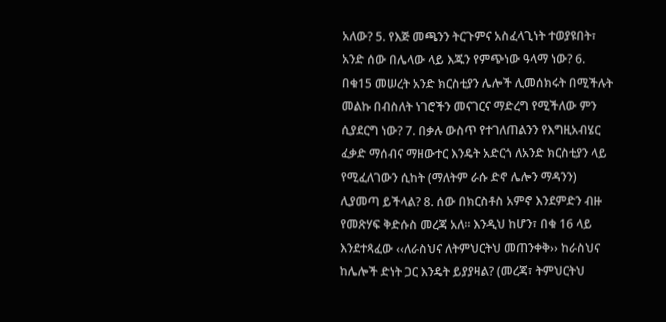አለው? 5. የእጅ መጫንን ትርጉምና አስፈላጊነት ተወያዩበት፣ አንድ ሰው በሌላው ላይ እጁን የምጭነው ዓላማ ነው? 6. በቁ15 መሠረት አንድ ክርስቲያን ሌሎች ሊመሰክሩት በሚችሉት መልኩ በብስለት ነገሮችን መናገርና ማድረግ የሚችለው ምን ሲያደርግ ነው? 7. በቃሉ ውስጥ የተገለጠልንን የእግዚአብሄር ፈቃድ ማሰብና ማዘውተር እንዴት አድርጎ ለአንድ ክርስቲያን ላይ የሚፈለገውን ሲከት (ማለትም ራሱ ድኖ ሌሎን ማዳንን) ሊያመጣ ይችላል? 8. ሰው በክርስቶስ አምኖ እንደምድን ብዙ የመጽሃፍ ቅድሱስ መረጃ አለ፡፡ እንዲህ ከሆን፣ በቁ 16 ላይ እንደተጻፈው ‹‹ለራስህና ለትምህርትህ መጠንቀቅ›› ከራስህና ከሌሎች ድነት ጋር እንዴት ይያያዛል? (መረጃ፣ ትምህርትህ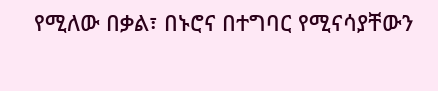የሚለው በቃል፣ በኑሮና በተግባር የሚናሳያቸውን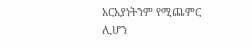አርአያነትንም የሚጨምር ሊሆን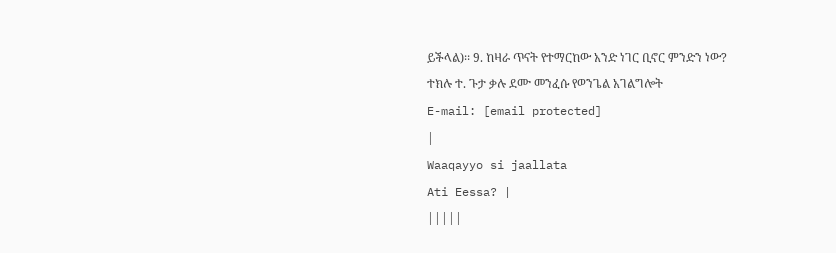ይችላል)፡፡ 9. ከዛራ ጥናት የተማርከው አንድ ነገር ቢኖር ምንድን ነው?
ተክሉ ተ. ጉታ ቃሉ ደሙ መንፈሱ የወንጌል አገልግሎት
E-mail: [email protected]
|
Waaqayyo si jaallata
Ati Eessa? |
|||||